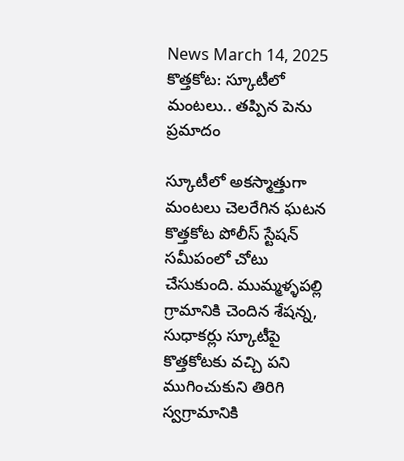News March 14, 2025
కొత్తకోట: స్కూటీలో మంటలు.. తప్పిన పెను ప్రమాదం

స్కూటీలో అకస్మాత్తుగా మంటలు చెలరేగిన ఘటన కొత్తకోట పోలీస్ స్టేషన్ సమీపంలో చోటు చేసుకుంది. ముమ్మళ్ళపల్లి గ్రామానికి చెందిన శేషన్న, సుధాకర్లు స్కూటీపై కొత్తకోటకు వచ్చి పని ముగించుకుని తిరిగి స్వగ్రామానికి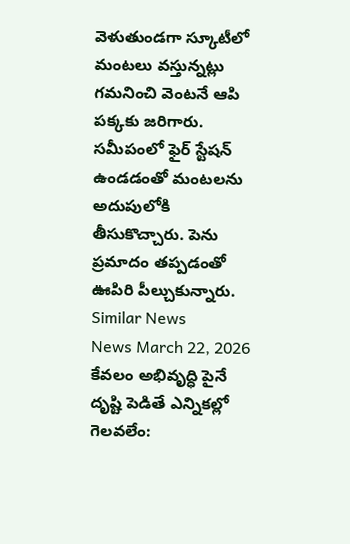వెళుతుండగా స్కూటీలో మంటలు వస్తున్నట్లు గమనించి వెంటనే ఆపి పక్కకు జరిగారు. సమీపంలో ఫైర్ స్టేషన్ ఉండడంతో మంటలను అదుపులోకి తీసుకొచ్చారు. పెను ప్రమాదం తప్పడంతో ఊపిరి పీల్చుకున్నారు.
Similar News
News March 22, 2026
కేవలం అభివృద్ధి పైనే దృష్టి పెడితే ఎన్నికల్లో గెలవలేం: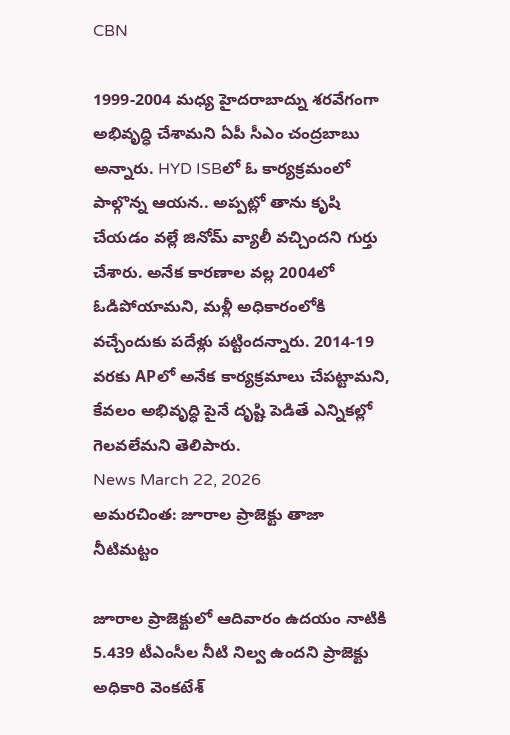CBN

1999-2004 మధ్య హైదరాబాద్ను శరవేగంగా అభివృద్ధి చేశామని ఏపీ సీఎం చంద్రబాబు అన్నారు. HYD ISBలో ఓ కార్యక్రమంలో పాల్గొన్న ఆయన.. అప్పట్లో తాను కృషి చేయడం వల్లే జినోమ్ వ్యాలీ వచ్చిందని గుర్తు చేశారు. అనేక కారణాల వల్ల 2004లో ఓడిపోయామని, మళ్లీ అధికారంలోకి వచ్చేందుకు పదేళ్లు పట్టిందన్నారు. 2014-19 వరకు APలో అనేక కార్యక్రమాలు చేపట్టామని, కేవలం అభివృద్ధి పైనే దృష్టి పెడితే ఎన్నికల్లో గెలవలేమని తెలిపారు.
News March 22, 2026
అమరచింత: జూరాల ప్రాజెక్టు తాజా నీటిమట్టం

జూరాల ప్రాజెక్టులో ఆదివారం ఉదయం నాటికి 5.439 టీఎంసీల నీటి నిల్వ ఉందని ప్రాజెక్టు అధికారి వెంకటేశ్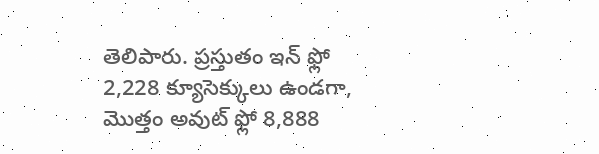తెలిపారు. ప్రస్తుతం ఇన్ ఫ్లో 2,228 క్యూసెక్కులు ఉండగా, మొత్తం అవుట్ ఫ్లో 8,888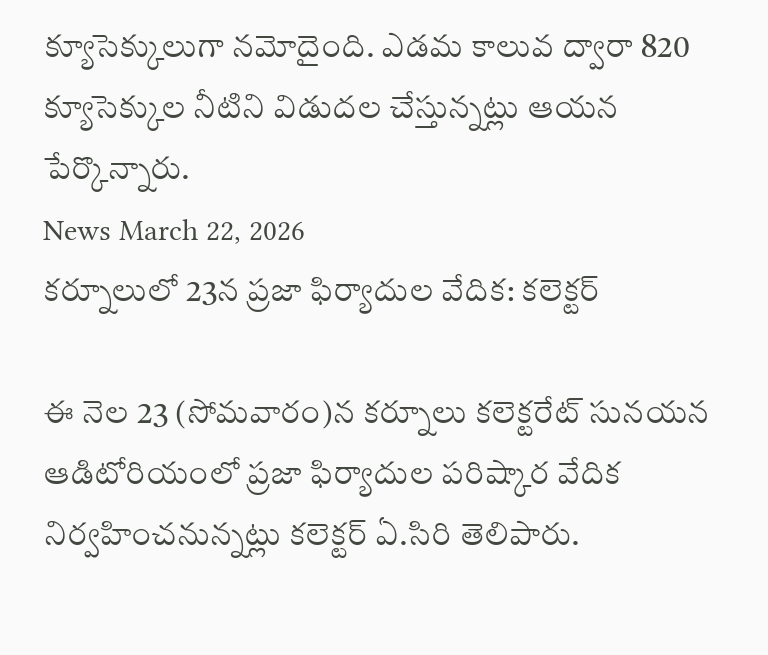క్యూసెక్కులుగా నమోదైంది. ఎడమ కాలువ ద్వారా 820 క్యూసెక్కుల నీటిని విడుదల చేస్తున్నట్లు ఆయన పేర్కొన్నారు.
News March 22, 2026
కర్నూలులో 23న ప్రజా ఫిర్యాదుల వేదిక: కలెక్టర్

ఈ నెల 23 (సోమవారం)న కర్నూలు కలెక్టరేట్ సునయన ఆడిటోరియంలో ప్రజా ఫిర్యాదుల పరిష్కార వేదిక నిర్వహించనున్నట్లు కలెక్టర్ ఏ.సిరి తెలిపారు.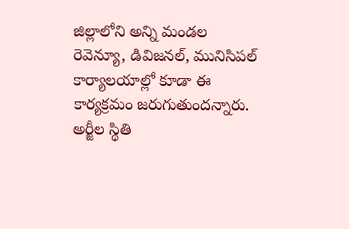జిల్లాలోని అన్ని మండల రెవెన్యూ, డివిజనల్, మునిసిపల్ కార్యాలయాల్లో కూడా ఈ కార్యక్రమం జరుగుతుందన్నారు. అర్జీల స్థితి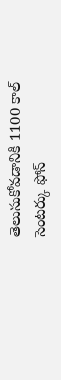తెలుసుకోవడానికి 1100 కాల్ సెంటర్కు ఫోన్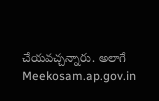చేయవచ్చన్నారు. అలాగే Meekosam.ap.gov.in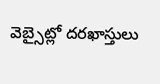వెబ్సైట్లో దరఖాస్తులు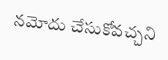నమోదు చేసుకోవచ్చని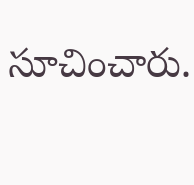సూచించారు.